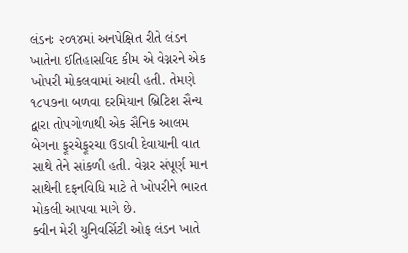લંડનઃ ૨૦૧૪માં અનપેક્ષિત રીતે લંડન ખાતેના ઈતિહાસવિદ કીમ એ વેગ્નરને એક ખોપરી મોકલવામાં આવી હતી. તેમણે ૧૮૫૭ના બળવા દરમિયાન બ્રિટિશ સૈન્ય દ્વારા તોપગોળાથી એક સૈનિક આલમ બેગના ફૂરચેફૂરચા ઉડાવી દેવાયાની વાત સાથે તેને સાંકળી હતી. વેગ્નર સંપૂર્ણ માન સાથેની દફનવિધિ માટે તે ખોપરીને ભારત મોકલી આપવા માગે છે.
ક્વીન મેરી યુનિવર્સિટી ઓફ લંડન ખાતે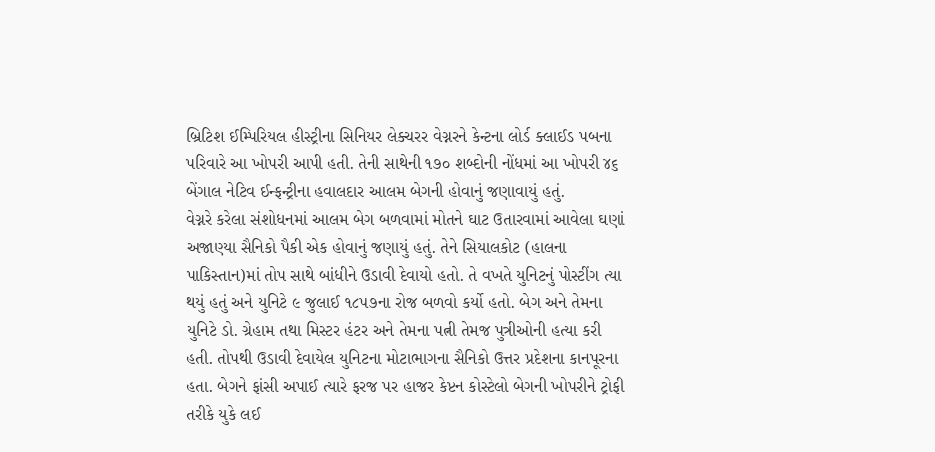બ્રિટિશ ઈમ્પિરિયલ હીસ્ટ્રીના સિનિયર લેક્ચરર વેગ્નરને કેન્ટના લોર્ડ ક્લાઈડ પબના પરિવારે આ ખોપરી આપી હતી. તેની સાથેની ૧૭૦ શબ્દોની નોંધમાં આ ખોપરી ૪૬ બેંગાલ નેટિવ ઈન્ફન્ટ્રીના હવાલદાર આલમ બેગની હોવાનું જણાવાયું હતું.
વેગ્નરે કરેલા સંશોધનમાં આલમ બેગ બળવામાં મોતને ઘાટ ઉતારવામાં આવેલા ઘણાં અજાણ્યા સૈનિકો પૈકી એક હોવાનું જણાયું હતું. તેને સિયાલકોટ (હાલના પાકિસ્તાન)માં તોપ સાથે બાંધીને ઉડાવી દેવાયો હતો. તે વખતે યુનિટનું પોસ્ટીંગ ત્યા થયું હતું અને યુનિટે ૯ જુલાઈ ૧૮૫૭ના રોજ બળવો કર્યો હતો. બેગ અને તેમના યુનિટે ડો. ગ્રેહામ તથા મિસ્ટર હંટર અને તેમના પત્ની તેમજ પુત્રીઓની હત્યા કરી હતી. તોપથી ઉડાવી દેવાયેલ યુનિટના મોટાભાગના સૈનિકો ઉત્તર પ્રદેશના કાનપૂરના હતા. બેગને ફાંસી અપાઈ ત્યારે ફરજ પર હાજર કેપ્ટન કોસ્ટેલો બેગની ખોપરીને ટ્રોફી તરીકે યુકે લઈ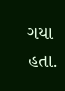ગયા હતા.